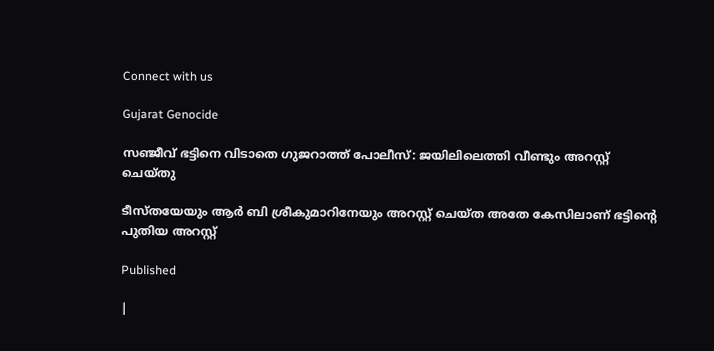Connect with us

Gujarat Genocide

സഞ്ജീവ് ഭട്ടിനെ വിടാതെ ഗുജറാത്ത് പോലീസ്: ജയിലിലെത്തി വീണ്ടും അറസ്റ്റ് ചെയ്തു

ടീസ്തയേയും ആര്‍ ബി ശ്രീകുമാറിനേയും അറസ്റ്റ് ചെയ്ത അതേ കേസിലാണ് ഭട്ടിന്റെ പുതിയ അറസ്റ്റ്‌

Published

|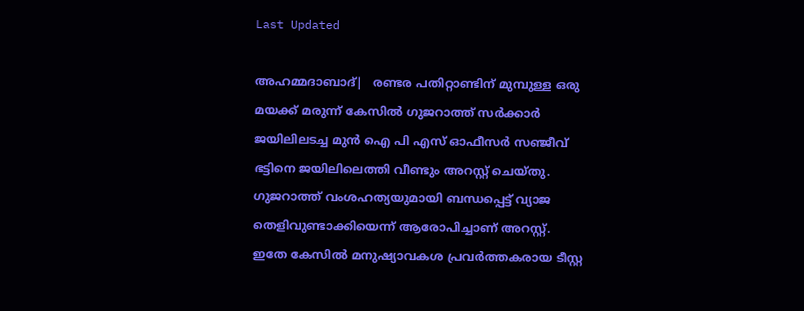Last Updated

അഹമ്മദാബാദ്|   രണ്ടര പതിറ്റാണ്ടിന് മുമ്പുള്ള ഒരു മയക്ക് മരുന്ന്‌ കേസില്‍ ഗുജറാത്ത് സര്‍ക്കാര്‍ ജയിലിലടച്ച മുന്‍ ഐ പി എസ് ഓഫീസര്‍ സഞ്ജീവ് ഭട്ടിനെ ജയിലിലെത്തി വീണ്ടും അറസ്റ്റ് ചെയ്തു. ഗുജറാത്ത് വംശഹത്യയുമായി ബന്ധപ്പെട്ട് വ്യാജ തെളിവുണ്ടാക്കിയെന്ന് ആരോപിച്ചാണ് അറസ്റ്റ്. ഇതേ കേസില്‍ മനുഷ്യാവകശ പ്രവര്‍ത്തകരായ ടീസ്റ്റ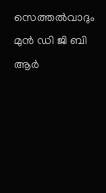സെത്തല്‍വാദും മുന്‍ ഡി ജി ബി ആര്‍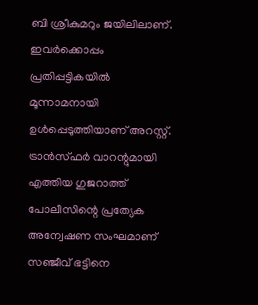ബി ശ്രീകുമറും ജയിലിലാണ്. ഇവര്‍ക്കൊപ്പം പ്രതിപ്പട്ടികയില്‍ മൂന്നാമനായി ഉള്‍പ്പെടുത്തിയാണ് അറസ്റ്റ്.
ട്രാന്‍സ്ഫര്‍ വാറന്റുമായി എത്തിയ ഗുജറാത്ത് പോലീസിന്റെ പ്രത്യേക അന്വേഷണ സംഘമാണ് സഞ്ജീവ് ഭട്ടിനെ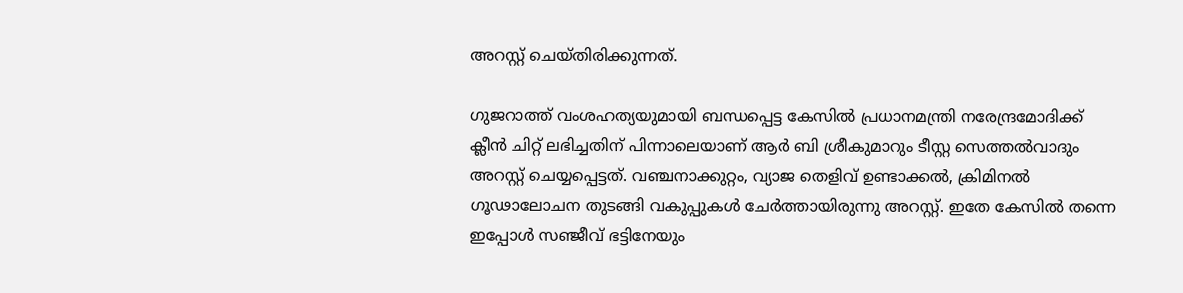അറസ്റ്റ് ചെയ്തിരിക്കുന്നത്.

ഗുജറാത്ത് വംശഹത്യയുമായി ബന്ധപ്പെട്ട കേസില്‍ പ്രധാനമന്ത്രി നരേന്ദ്രമോദിക്ക് ക്ലീന്‍ ചിറ്റ് ലഭിച്ചതിന് പിന്നാലെയാണ് ആര്‍ ബി ശ്രീകുമാറും ടീസ്റ്റ സെത്തല്‍വാദും അറസ്റ്റ് ചെയ്യപ്പെട്ടത്. വഞ്ചനാക്കുറ്റം, വ്യാജ തെളിവ് ഉണ്ടാക്കല്‍, ക്രിമിനല്‍ ഗൂഢാലോചന തുടങ്ങി വകുപ്പുകള്‍ ചേര്‍ത്തായിരുന്നു അറസ്റ്റ്. ഇതേ കേസില്‍ തന്നെ ഇപ്പോള്‍ സഞ്ജീവ് ഭട്ടിനേയും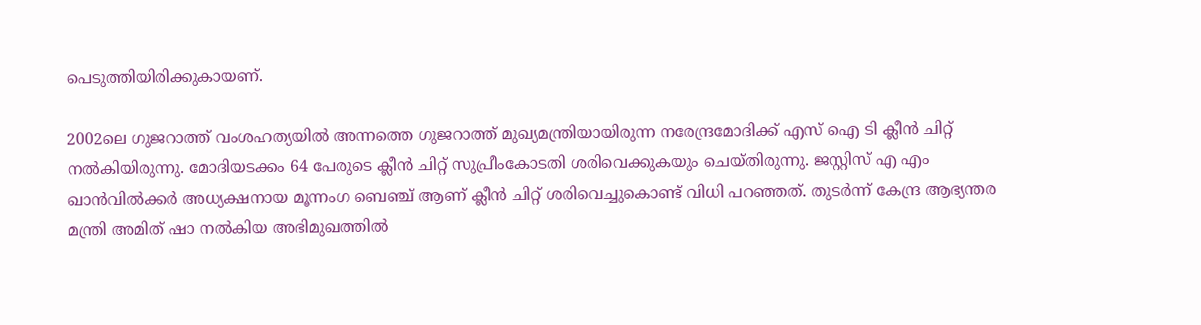പെടുത്തിയിരിക്കുകായണ്.

2002ലെ ഗുജറാത്ത് വംശഹത്യയില്‍ അന്നത്തെ ഗുജറാത്ത് മുഖ്യമന്ത്രിയായിരുന്ന നരേന്ദ്രമോദിക്ക് എസ് ഐ ടി ക്ലീന്‍ ചിറ്റ് നല്‍കിയിരുന്നു. മോദിയടക്കം 64 പേരുടെ ക്ലീന്‍ ചിറ്റ് സുപ്രീംകോടതി ശരിവെക്കുകയും ചെയ്തിരുന്നു. ജസ്റ്റിസ് എ എം ഖാന്‍വില്‍ക്കര്‍ അധ്യക്ഷനായ മൂന്നംഗ ബെഞ്ച് ആണ് ക്ലീന്‍ ചിറ്റ് ശരിവെച്ചുകൊണ്ട് വിധി പറഞ്ഞത്. തുടര്‍ന്ന് കേന്ദ്ര ആഭ്യന്തര മന്ത്രി അമിത് ഷാ നല്‍കിയ അഭിമുഖത്തില്‍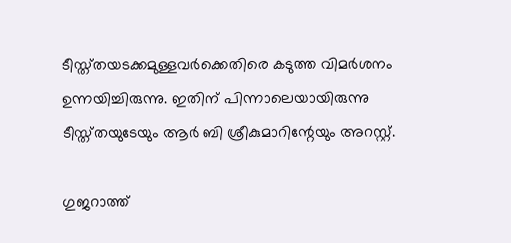ടീസ്ത്തയടക്കമുള്ളവര്‍ക്കെതിരെ കടുത്ത വിമര്‍ശനം ഉന്നയിച്ചിരുന്നു. ഇതിന് പിന്നാലെയായിരുന്നു ടീസ്ത്തയുടേയും ആര്‍ ബി ശ്രീകുമാറിന്റേയും അറസ്റ്റ്.

ഗുജറാത്ത്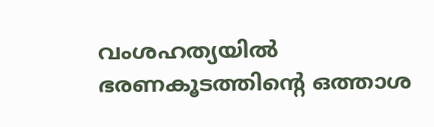വംശഹത്യയില്‍ ഭരണകൂടത്തിന്റെ ഒത്താശ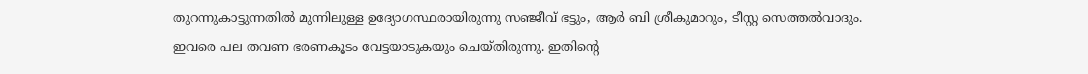തുറന്നുകാട്ടുന്നതില്‍ മുന്നിലുള്ള ഉദ്യോഗസ്ഥരായിരുന്നു സഞ്ജീവ് ഭട്ടും, ആര്‍ ബി ശ്രീകുമാറും, ടീസ്റ്റ സെത്തല്‍വാദും. ഇവരെ പല തവണ ഭരണകൂടം വേട്ടയാടുകയും ചെയ്തിരുന്നു. ഇതിന്റെ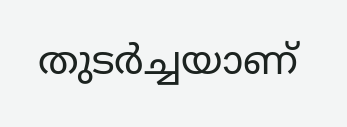തുടര്‍ച്ചയാണ്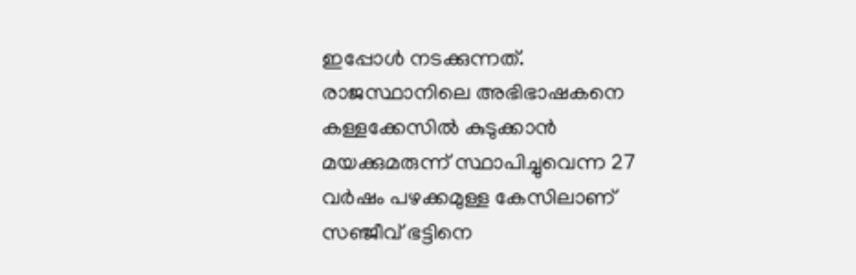ഇപ്പോള്‍ നടക്കുന്നത്. രാജസ്ഥാനിലെ അഭിഭാഷകനെ കള്ളക്കേസില്‍ കുടുക്കാന്‍ മയക്കുമരുന്ന് സ്ഥാപിച്ചുവെന്ന 27 വര്‍ഷം പഴക്കമുള്ള കേസിലാണ് സഞ്ജീവ് ഭട്ടിനെ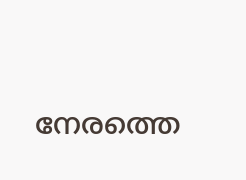നേരത്തെ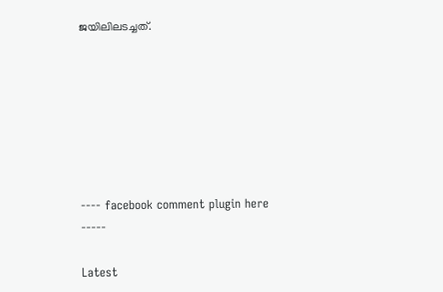ജയിലിലടച്ചത്.







---- facebook comment plugin here -----

Latest